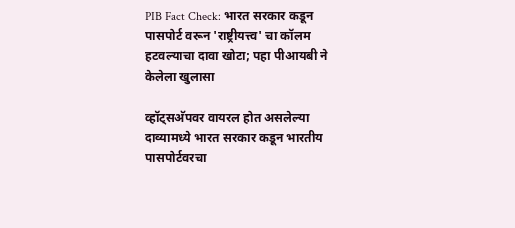PIB Fact Check: भारत सरकार कडून पासपोर्ट वरून 'राष्ट्रीयत्त्व' चा कॉलम हटवल्याचा दावा खोटा; पहा पीआयबी ने केलेला खुलासा

व्हॉट्सअ‍ॅपवर वायरल होत असलेल्या दाव्यामध्ये भारत सरकार कडून भारतीय पासपोर्टवरचा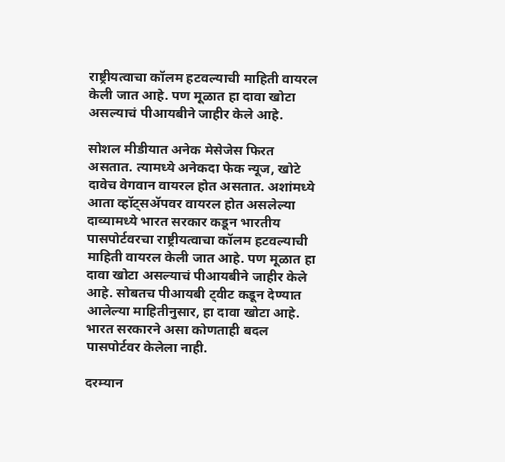राष्ट्रीयत्वाचा कॉलम हटवल्याची माहिती वायरल केली जात आहे. पण मूळात हा दावा खोटा असल्याचं पीआयबीने जाहीर केले आहे.

सोशल मीडीयात अनेक मेसेजेस फिरत असतात. त्यामध्ये अनेकदा फेक न्यूज, खोटे दावेच वेगवान वायरल होत असतात. अशांमध्ये आता व्हॉट्सअ‍ॅपवर वायरल होत असलेल्या दाव्यामध्ये भारत सरकार कडून भारतीय पासपोर्टवरचा राष्ट्रीयत्वाचा कॉलम हटवल्याची माहिती वायरल केली जात आहे. पण मूळात हा दावा खोटा असल्याचं पीआयबीने जाहीर केले आहे. सोबतच पीआयबी ट्वीट कडून देण्यात आलेल्या माहितीनुसार, हा दावा खोटा आहे. भारत सरकारने असा कोणताही बदल पासपोर्टवर केलेला नाही.

दरम्यान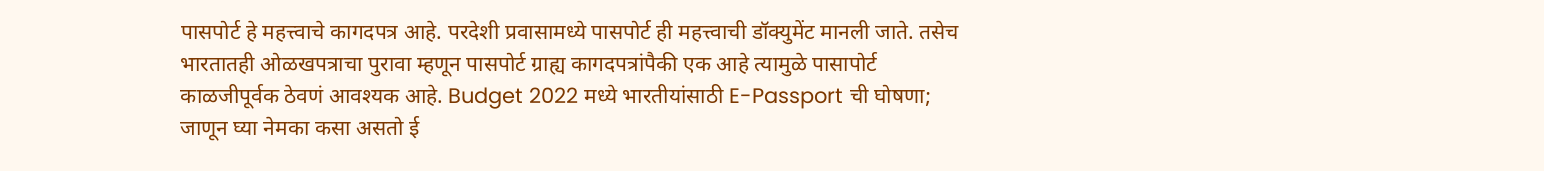पासपोर्ट हे महत्त्वाचे कागदपत्र आहे. परदेशी प्रवासामध्ये पासपोर्ट ही महत्त्वाची डॉक्युमेंट मानली जाते. तसेच भारतातही ओळखपत्राचा पुरावा म्हणून पासपोर्ट ग्राह्य कागदपत्रांपैकी एक आहे त्यामुळे पासापोर्ट काळजीपूर्वक ठेवणं आवश्यक आहे. Budget 2022 मध्ये भारतीयांसाठी E-Passport ची घोषणा; जाणून घ्या नेमका कसा असतो ई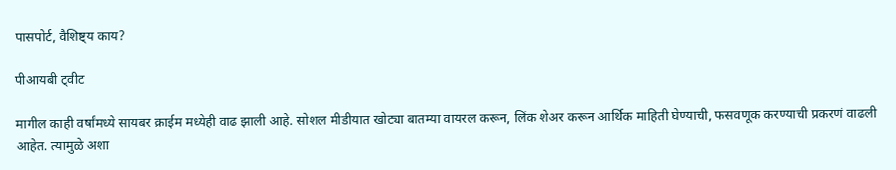पासपोर्ट, वैशिष्ट्य काय?

पीआयबी ट्वीट

मागील काही वर्षांमध्ये सायबर क्राईम मध्येही वाढ झाली आहे. सोशल मीडीयात खोट्या बातम्या वायरल करून, लिंक शेअर करून आर्थिक माहिती घेण्याची, फसवणूक करण्याची प्रकरणं वाढली आहेत. त्यामुळे अशा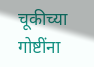चूकीच्या गोष्टींना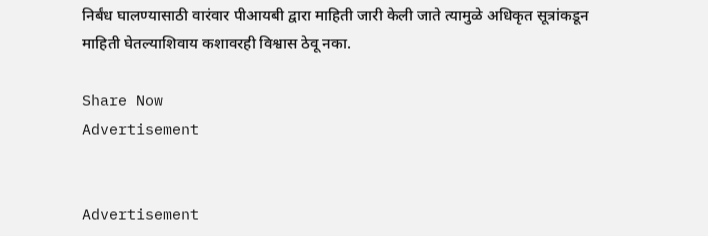निर्बंध घालण्यासाठी वारंवार पीआयबी द्वारा माहिती जारी केली जाते त्यामुळे अधिकृत सूत्रांकडून माहिती घेतल्याशिवाय कशावरही विश्वास ठेवू नका.

Share Now
Advertisement


Advertisement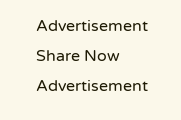Advertisement
Share Now
Advertisement